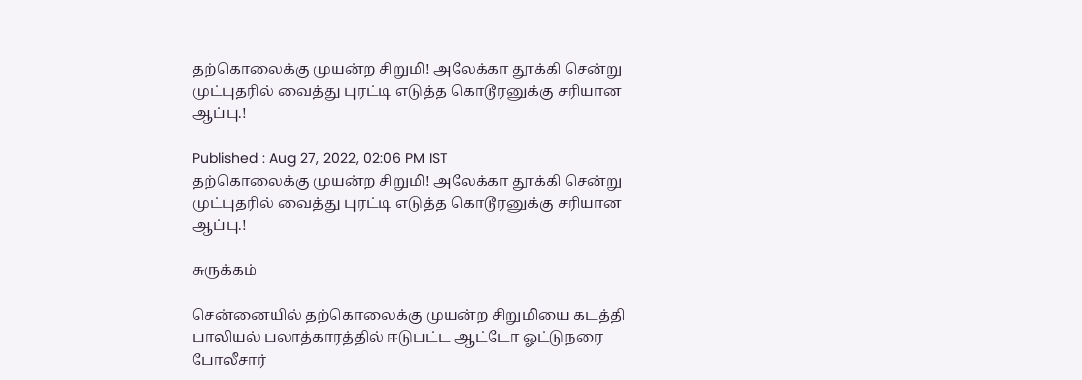தற்கொலைக்கு முயன்ற சிறுமி! அலேக்கா தூக்கி சென்று முட்புதரில் வைத்து புரட்டி எடுத்த கொடூரனுக்கு சரியான ஆப்பு.!

Published : Aug 27, 2022, 02:06 PM IST
தற்கொலைக்கு முயன்ற சிறுமி! அலேக்கா தூக்கி சென்று முட்புதரில் வைத்து புரட்டி எடுத்த கொடூரனுக்கு சரியான ஆப்பு.!

சுருக்கம்

சென்னையில் தற்கொலைக்கு முயன்ற சிறுமியை கடத்தி பாலியல் பலாத்காரத்தில் ஈடுபட்ட ஆட்டோ ஓட்டுநரை போலீசார்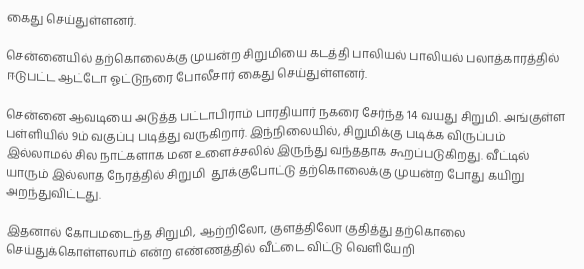கைது செய்துள்ளனர்.

சென்னையில் தற்கொலைக்கு முயன்ற சிறுமியை கடத்தி பாலியல் பாலியல் பலாத்காரத்தில் ஈடுபட்ட ஆட்டோ ஓட்டுநரை போலீசார் கைது செய்துள்ளனர்.

சென்னை ஆவடியை அடுத்த பட்டாபிராம் பாரதியார் நகரை சேர்ந்த 14 வயது சிறுமி. அங்குள்ள பள்ளியில் 9ம் வகுப்பு படித்து வருகிறார். இந்நிலையில், சிறுமிக்கு படிக்க விருப்பம் இல்லாமல் சில நாட்களாக மன உளைச்சலில் இருந்து வந்ததாக கூறப்படுகிறது. வீட்டில் யாரும் இல்லாத நேரத்தில் சிறுமி  தூக்குபோட்டு தற்கொலைக்கு முயன்ற போது கயிறு அறந்துவிட்டது.

இதனால் கோபமடைந்த சிறுமி, ஆற்றிலோ, குளத்திலோ குதித்து தற்கொலை செய்துக்கொள்ளலாம் என்ற எண்ணத்தில் வீட்டை விட்டு வெளியேறி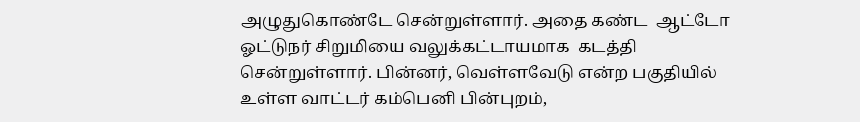அழுதுகொண்டே சென்றுள்ளார். அதை கண்ட  ஆட்டோ ஓட்டுநர் சிறுமியை வலுக்கட்டாயமாக  கடத்தி சென்றுள்ளார். பின்னர், வெள்ளவேடு என்ற பகுதியில் உள்ள வாட்டர் கம்பெனி பின்புறம்,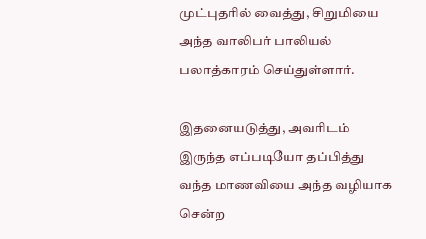முட்புதரில் வைத்து, சிறுமியை அந்த வாலிபர் பாலியல் பலாத்காரம் செய்துள்ளார்.

இதனையடுத்து, அவரிடம் இருந்த எப்படியோ தப்பித்து வந்த மாணவியை அந்த வழியாக சென்ற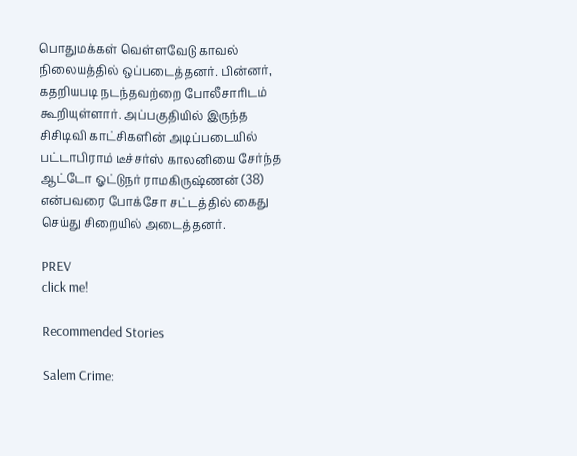பொதுமக்கள் வெள்ளவேடு காவல் நிலையத்தில் ஒப்படைத்தனர். பின்னர், கதறியபடி நடந்தவற்றை போலீசாரிடம் கூறியுள்ளார். அப்பகுதியில் இருந்த சிசிடிவி காட்சிகளின் அடிப்படையில்  பட்டாபிராம் டீச்சர்ஸ் காலனியை சேர்ந்த ஆட்டோ ஓட்டுநர் ராமகிருஷ்ணன் (38) என்பவரை போக்சோ சட்டத்தில் கைது செய்து சிறையில் அடைத்தனர்.

PREV
click me!

Recommended Stories

Salem Crime: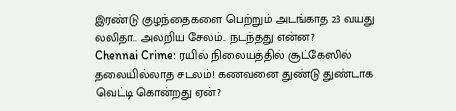இரண்டு குழந்தைகளை பெற்றும் அடங்காத 23 வயது லலிதா.. அலறிய சேலம்.. நடந்தது என்ன?
Chennai Crime: ரயில் நிலையத்தில் சூட்கேஸில் தலையில்லாத சடலம்! கணவனை துண்டு துண்டாக வெட்டி கொன்றது ஏன்?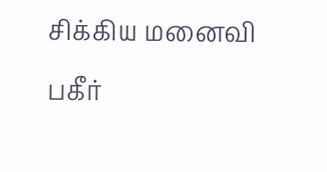சிக்கிய மனைவி பகீர்